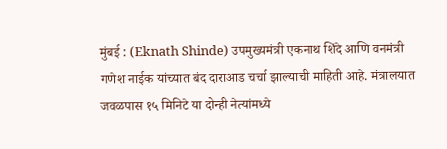मुंबई : (Eknath Shinde) उपमुख्यमंत्री एकनाथ शिंदे आणि वनमंत्री गणेश नाईक यांच्यात बंद दाराआड चर्चा झाल्याची माहिती आहे. मंत्रालयात जवळपास १५ मिनिटे या दोन्ही नेत्यांमध्ये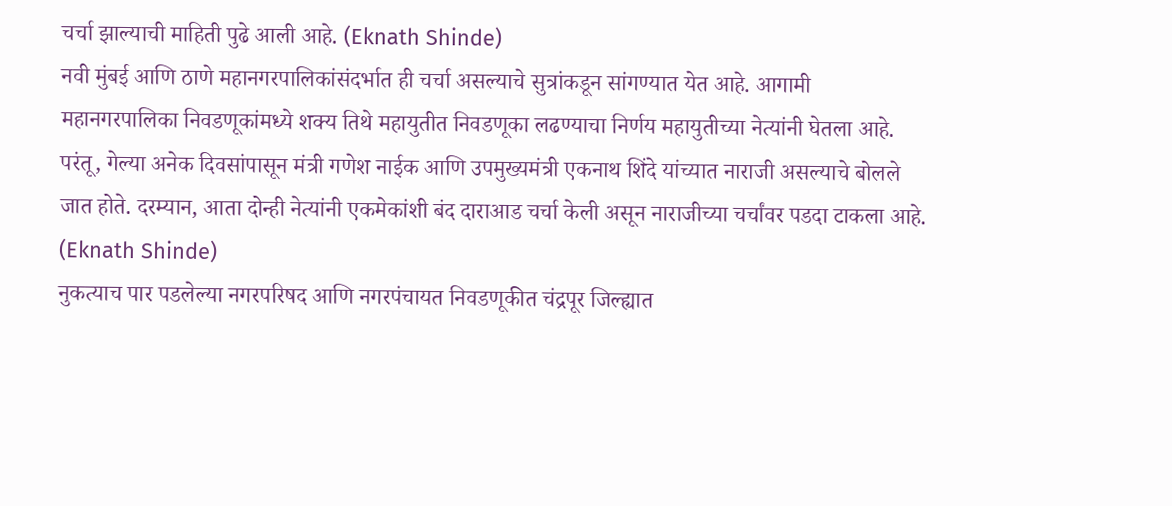चर्चा झाल्याची माहिती पुढे आली आहे. (Eknath Shinde)
नवी मुंबई आणि ठाणे महानगरपालिकांसंदर्भात ही चर्चा असल्याचे सुत्रांकडून सांगण्यात येत आहे. आगामी महानगरपालिका निवडणूकांमध्ये शक्य तिथे महायुतीत निवडणूका लढण्याचा निर्णय महायुतीच्या नेत्यांनी घेतला आहे. परंतू, गेल्या अनेक दिवसांपासून मंत्री गणेश नाईक आणि उपमुख्यमंत्री एकनाथ शिंदे यांच्यात नाराजी असल्याचे बोलले जात होते. दरम्यान, आता दोन्ही नेत्यांनी एकमेकांशी बंद दाराआड चर्चा केली असून नाराजीच्या चर्चांवर पडदा टाकला आहे. (Eknath Shinde)
नुकत्याच पार पडलेल्या नगरपरिषद आणि नगरपंचायत निवडणूकीत चंद्रपूर जिल्ह्यात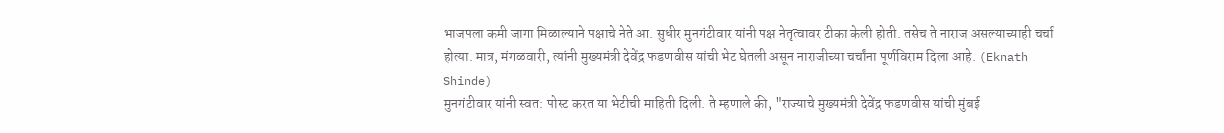भाजपला कमी जागा मिळाल्याने पक्षाचे नेते आ. सुधीर मुनगंटीवार यांनी पक्ष नेतृत्वावर टीका केली होती. तसेच ते नाराज असल्याच्याही चर्चा होत्या. मात्र, मंगळवारी, त्यांनी मुख्यमंत्री देवेंद्र फडणवीस यांची भेट घेतली असून नाराजीच्या चर्चांना पूर्णविराम दिला आहे. (Eknath Shinde)
मुनगंटीवार यांनी स्वत: पोस्ट करत या भेटीची माहिती दिली. ते म्हणाले की, "राज्याचे मुख्यमंत्री देवेंद्र फडणवीस यांची मुंबई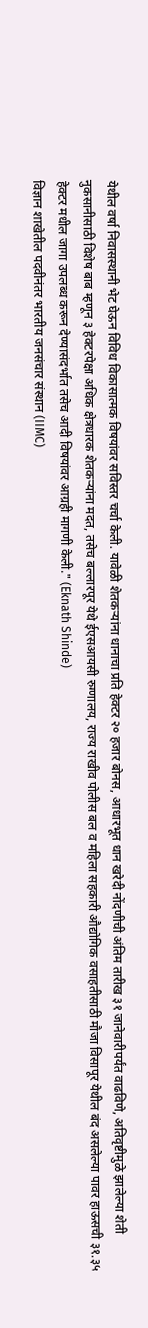येथील वर्षा निवासस्थानी भेट घेऊन विविध विकासात्मक विषयांवर सविस्तर चर्चा केली. यावेळी शेतकऱ्यांना धानाचा प्रति हेक्टर २० हजार बोनस, आधारभूत धान खरेदी नोंदणीची अंतिम तारीख ३१ जानेवारीपर्यंत वाढविणे, अतिवृष्टीमुळे झालेल्या शेती नुकसानीसाठी विशेष बाब म्हणून ३ हेक्टरपेक्षा अधिक क्षेत्रधारक शेतकऱ्यांना मदत, तसेच बल्लारपूर येथे ईएसआयसी रुग्णालय, राज्य राखीव पोलीस बल व महिला सहकारी औद्योगिक वसाहतीसाठी मौजा विसापूर येथील बंद असलेल्या पावर हाऊसची ३१.३५ हेक्टर मधील जागा उपलब्ध करून देण्यासंदर्भात तसेच आदी विषयांवर आग्रही मागणी केली." (Eknath Shinde)
विज्ञान शाखेतील पदवीनंतर भारतीय जनसंचार संस्थान (IIMC)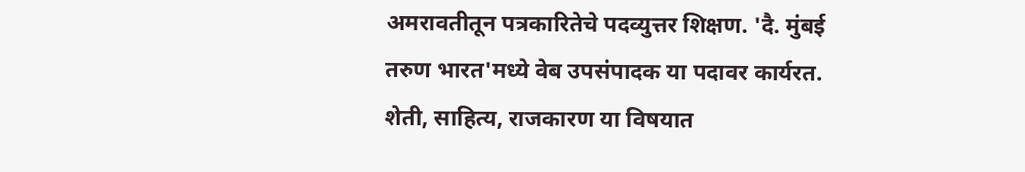अमरावतीतून पत्रकारितेचे पदव्युत्तर शिक्षण. 'दै. मुंबई तरुण भारत'मध्ये वेब उपसंपादक या पदावर कार्यरत. शेती, साहित्य, राजकारण या विषयात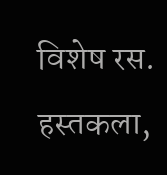विशेष रस. हस्तकला,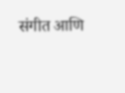संगीत आणि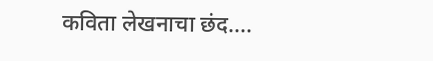कविता लेखनाचा छंद....